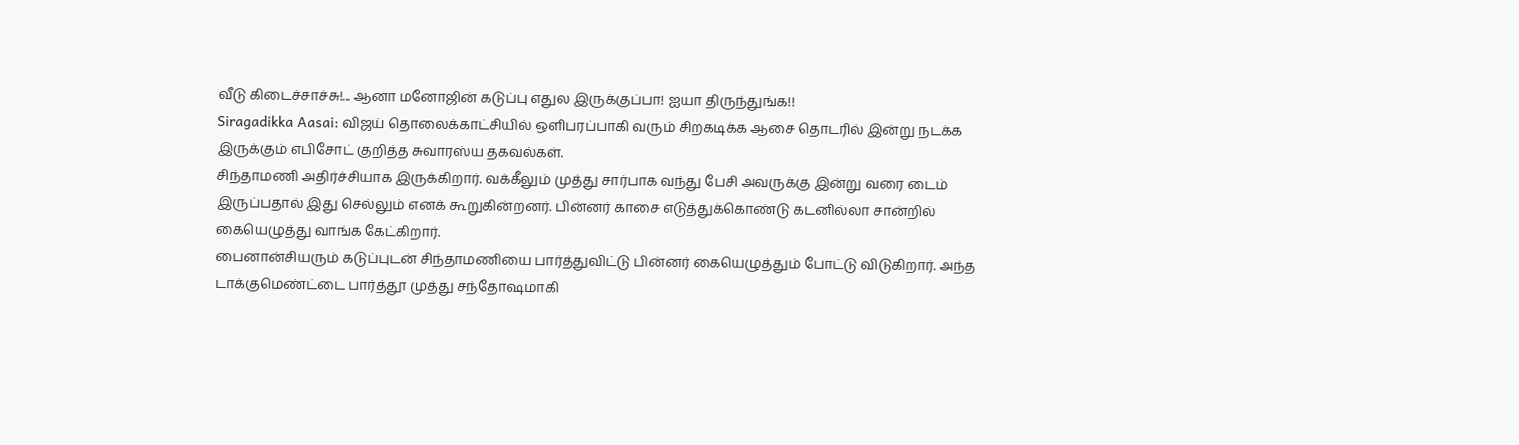வீடு கிடைச்சாச்சு!... ஆனா மனோஜின் கடுப்பு எதுல இருக்குப்பா! ஐயா திருந்துங்க!!
Siragadikka Aasai: விஜய் தொலைக்காட்சியில் ஒளிபரப்பாகி வரும் சிறகடிக்க ஆசை தொடரில் இன்று நடக்க இருக்கும் எபிசோட் குறித்த சுவாரஸ்ய தகவல்கள்.
சிந்தாமணி அதிர்ச்சியாக இருக்கிறார். வக்கீலும் முத்து சார்பாக வந்து பேசி அவருக்கு இன்று வரை டைம் இருப்பதால் இது செல்லும் எனக் கூறுகின்றனர். பின்னர் காசை எடுத்துக்கொண்டு கடனில்லா சான்றில் கையெழுத்து வாங்க கேட்கிறார்.
பைனான்சியரும் கடுப்புடன் சிந்தாமணியை பார்த்துவிட்டு பின்னர் கையெழுத்தும் போட்டு விடுகிறார். அந்த டாக்குமெண்ட்டை பார்த்தூ முத்து சந்தோஷமாகி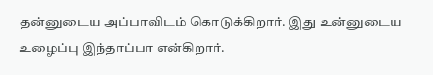தன்னுடைய அப்பாவிடம் கொடுக்கிறார். இது உன்னுடைய உழைப்பு இந்தாப்பா என்கிறார்.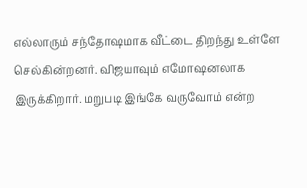எல்லாரும் சந்தோஷமாக வீட்டை திறந்து உள்ளே செல்கின்றனர். விஜயாவும் எமோஷனலாக இருக்கிறார். மறுபடி இங்கே வருவோம் என்ற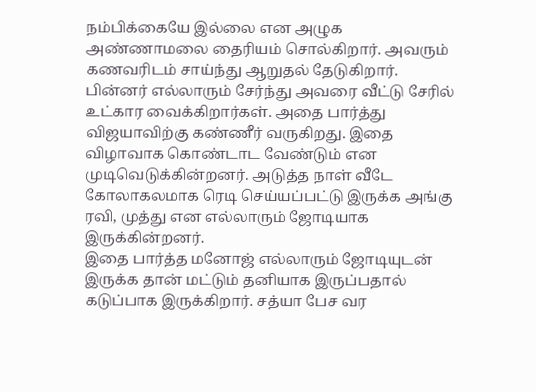நம்பிக்கையே இல்லை என அழுக அண்ணாமலை தைரியம் சொல்கிறார். அவரும் கணவரிடம் சாய்ந்து ஆறுதல் தேடுகிறார்.
பின்னர் எல்லாரும் சேர்ந்து அவரை வீட்டு சேரில் உட்கார வைக்கிறார்கள். அதை பார்த்து விஜயாவிற்கு கண்ணீர் வருகிறது. இதை விழாவாக கொண்டாட வேண்டும் என முடிவெடுக்கின்றனர். அடுத்த நாள் வீடே கோலாகலமாக ரெடி செய்யப்பட்டு இருக்க அங்கு ரவி, முத்து என எல்லாரும் ஜோடியாக இருக்கின்றனர்.
இதை பார்த்த மனோஜ் எல்லாரும் ஜோடியுடன் இருக்க தான் மட்டும் தனியாக இருப்பதால் கடுப்பாக இருக்கிறார். சத்யா பேச வர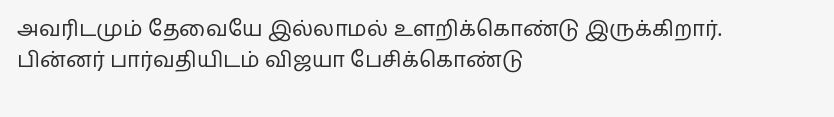அவரிடமும் தேவையே இல்லாமல் உளறிக்கொண்டு இருக்கிறார். பின்னர் பார்வதியிடம் விஜயா பேசிக்கொண்டு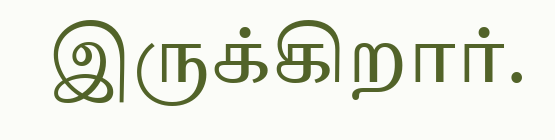இருக்கிறார்.